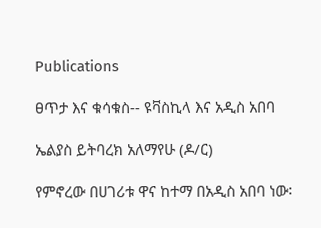Publications

ፀጥታ እና ቁሳቁስ-- ዩቫስኪላ እና አዲስ አበባ

ኤልያስ ይትባረክ አለማየሁ (ዶ/ር)

የምኖረው በሀገሪቱ ዋና ከተማ በአዲስ አበባ ነው፡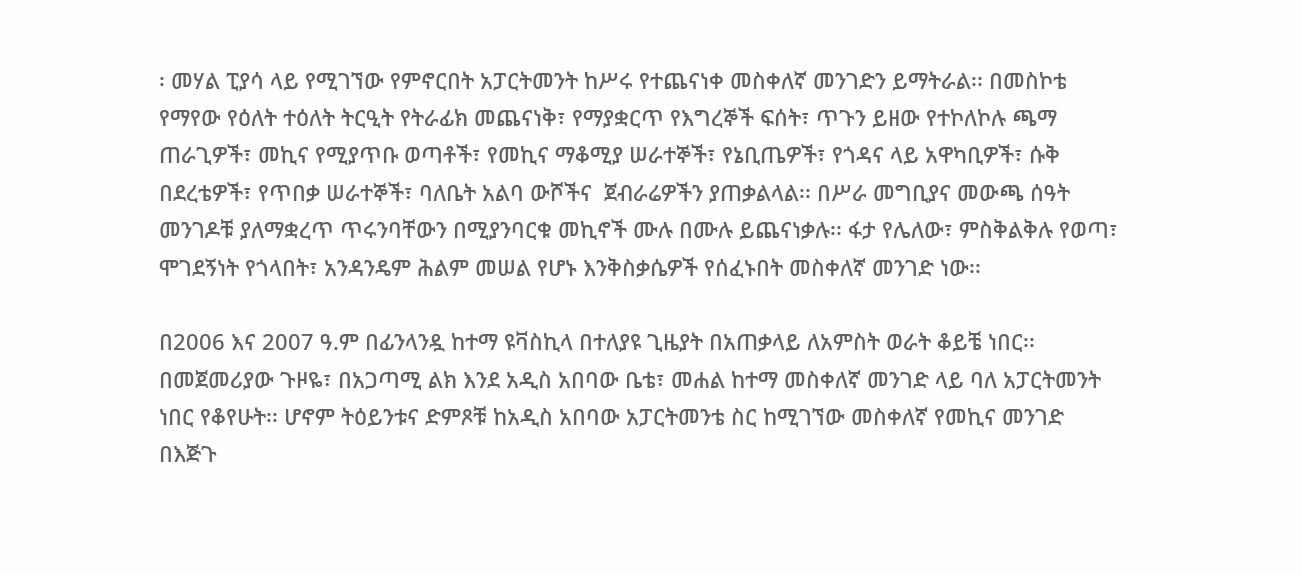፡ መሃል ፒያሳ ላይ የሚገኘው የምኖርበት አፓርትመንት ከሥሩ የተጨናነቀ መስቀለኛ መንገድን ይማትራል፡፡ በመስኮቴ የማየው የዕለት ተዕለት ትርዒት የትራፊክ መጨናነቅ፣ የማያቋርጥ የእግረኞች ፍሰት፣ ጥጉን ይዘው የተኮለኮሉ ጫማ ጠራጊዎች፣ መኪና የሚያጥቡ ወጣቶች፣ የመኪና ማቆሚያ ሠራተኞች፣ የኔቢጤዎች፣ የጎዳና ላይ አዋካቢዎች፣ ሱቅ በደረቴዎች፣ የጥበቃ ሠራተኞች፣ ባለቤት አልባ ውሾችና  ጀብራሬዎችን ያጠቃልላል፡፡ በሥራ መግቢያና መውጫ ሰዓት መንገዶቹ ያለማቋረጥ ጥሩንባቸውን በሚያንባርቁ መኪኖች ሙሉ በሙሉ ይጨናነቃሉ፡፡ ፋታ የሌለው፣ ምስቅልቅሉ የወጣ፣ ሞገደኝነት የጎላበት፣ አንዳንዴም ሕልም መሠል የሆኑ እንቅስቃሴዎች የሰፈኑበት መስቀለኛ መንገድ ነው፡፡

በ2006 እና 2007 ዓ.ም በፊንላንዷ ከተማ ዩቫስኪላ በተለያዩ ጊዜያት በአጠቃላይ ለአምስት ወራት ቆይቼ ነበር፡፡ በመጀመሪያው ጉዞዬ፣ በአጋጣሚ ልክ እንደ አዲስ አበባው ቤቴ፣ መሐል ከተማ መስቀለኛ መንገድ ላይ ባለ አፓርትመንት ነበር የቆየሁት፡፡ ሆኖም ትዕይንቱና ድምጾቹ ከአዲስ አበባው አፓርትመንቴ ስር ከሚገኘው መስቀለኛ የመኪና መንገድ በእጅጉ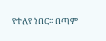የተለየ ነበር፡፡ በጣም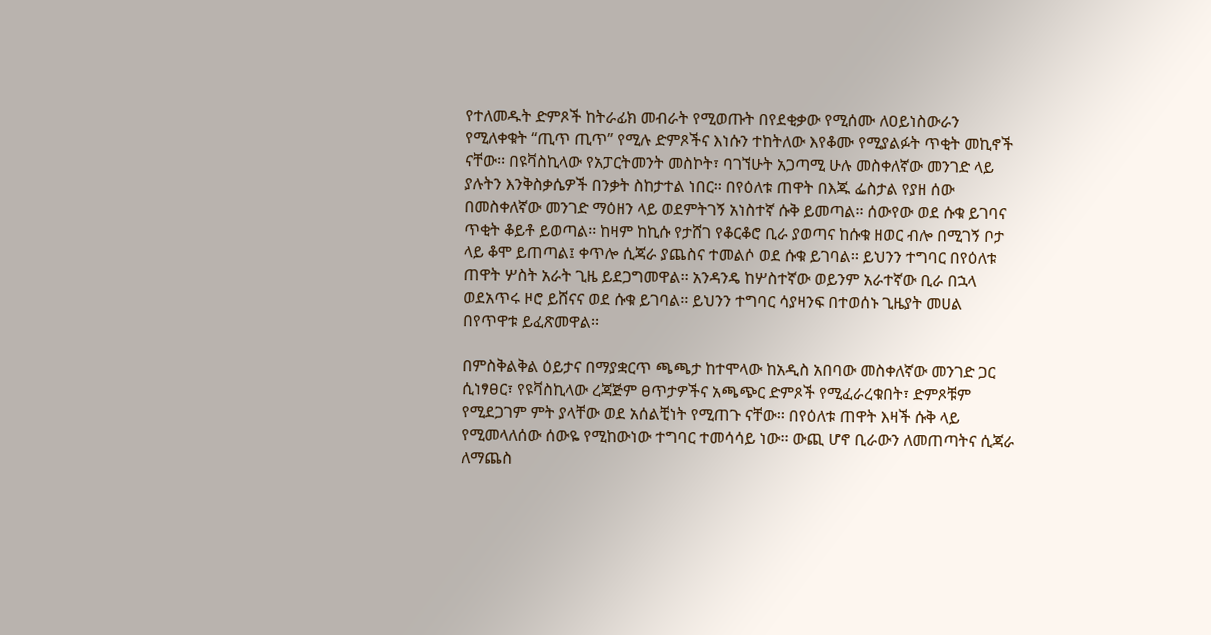የተለመዱት ድምጾች ከትራፊክ መብራት የሚወጡት በየደቂቃው የሚሰሙ ለዐይነስውራን የሚለቀቁት “ጢጥ ጢጥ” የሚሉ ድምጾችና እነሱን ተከትለው እየቆሙ የሚያልፉት ጥቂት መኪኖች ናቸው፡፡ በዩቫስኪላው የአፓርትመንት መስኮት፣ ባገኘሁት አጋጣሚ ሁሉ መስቀለኛው መንገድ ላይ ያሉትን እንቅስቃሴዎች በንቃት ስከታተል ነበር፡፡ በየዕለቱ ጠዋት በእጁ ፌስታል የያዘ ሰው በመስቀለኛው መንገድ ማዕዘን ላይ ወደምትገኝ አነስተኛ ሱቅ ይመጣል፡፡ ሰውየው ወደ ሱቁ ይገባና ጥቂት ቆይቶ ይወጣል፡፡ ከዛም ከኪሱ የታሸገ የቆርቆሮ ቢራ ያወጣና ከሱቁ ዘወር ብሎ በሚገኝ ቦታ ላይ ቆሞ ይጠጣል፤ ቀጥሎ ሲጃራ ያጨስና ተመልሶ ወደ ሱቁ ይገባል፡፡ ይህንን ተግባር በየዕለቱ ጠዋት ሦስት አራት ጊዜ ይደጋግመዋል፡፡ አንዳንዴ ከሦስተኛው ወይንም አራተኛው ቢራ በኋላ ወደአጥሩ ዞሮ ይሸናና ወደ ሱቁ ይገባል፡፡ ይህንን ተግባር ሳያዛንፍ በተወሰኑ ጊዜያት መሀል በየጥዋቱ ይፈጽመዋል፡፡

በምስቅልቅል ዕይታና በማያቋርጥ ጫጫታ ከተሞላው ከአዲስ አበባው መስቀለኛው መንገድ ጋር ሲነፃፀር፣ የዩቫስኪላው ረጃጅም ፀጥታዎችና አጫጭር ድምጾች የሚፈራረቁበት፣ ድምጾቹም የሚደጋገም ምት ያላቸው ወደ አሰልቺነት የሚጠጉ ናቸው፡፡ በየዕለቱ ጠዋት እዛች ሱቅ ላይ የሚመላለሰው ሰውዬ የሚከውነው ተግባር ተመሳሳይ ነው፡፡ ውጪ ሆኖ ቢራውን ለመጠጣትና ሲጃራ ለማጨስ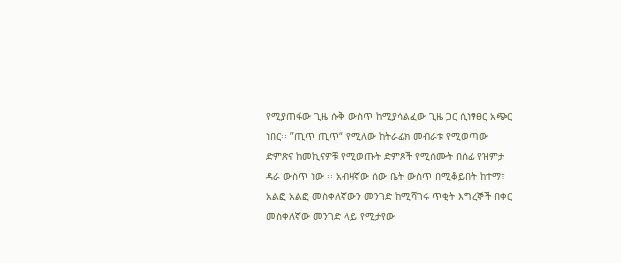የሚያጠፋው ጊዜ ሱቅ ውስጥ ከሚያሳልፈው ጊዜ ጋር ሲነፃፀር አጭር ነበር፡፡ ”ጢጥ ጢጥ“ የሚለው ከትራፊክ መብራቱ የሚወጣው ድምጽና ከመኪናዎቹ የሚወጡት ድምጾች የሚሰሙት በሰፊ የዝምታ ዳራ ውስጥ ነው ፡፡ አብዛኛው ሰው ቤት ውስጥ በሚቆይበት ከተማ፣ አልፎ አልፎ መስቀለኛውን መንገድ ከሚሻገሩ ጥቂት እግረኞች በቀር መስቀለኛው መንገድ ላይ የሚታየው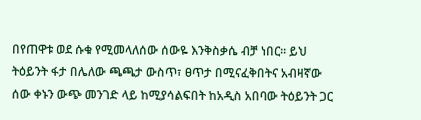በየጠዋቱ ወደ ሱቁ የሚመላለሰው ሰውዬ እንቅስቃሴ ብቻ ነበር፡፡ ይህ ትዕይንት ፋታ በሌለው ጫጫታ ውስጥ፣ ፀጥታ በሚናፈቅበትና አብዛኛው ሰው ቀኑን ውጭ መንገድ ላይ ከሚያሳልፍበት ከአዲስ አበባው ትዕይንት ጋር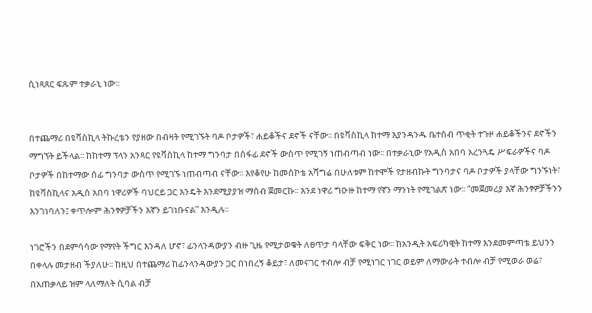ሲነጻጸር ፍጹም ተቃራኒ ነው፡፡


በተጨማሪ በዩቫስኪላ ትኩረቴን የያዘው በብዛት የሚገኙት ባዶ ቦታዎች፣ ሐይቆችና ደኖች ናቸው፡፡ በዩቫስኪላ ከተማ እያንዳንዱ ቤተሰብ ጥቂት ተጉዞ ሐይቆችንና ደኖችን ማግኘት ይችላል፡፡ ከከተማ ፕላን አንጻር የዩቫስኪላ ከተማ ግንባታ በሰፋፊ ደኖች ውስጥ የሚገኝ ነጠብጣብ ነው፡፡ በተቃራኒው የአዲስ አበባ አረንጓዴ ሥፍራዎችና ባዶ ቦታዎች በከተማው ሰፊ ግንባታ ውስጥ የሚገኙ ነጠብጣብ ናቸው፡፡ እየቆየሁ ከመስኮቴ አሻግሬ በሁለቱም ከተሞች የታዘብኩት ግንባታና ባዶ ቦታዎች ያላቸው ግንኙነት፣ ከዩቫስኪላና አዲስ አበባ ነዋሪዎች ባህርይ ጋር እንዴት እንደሚያያዝ ማሰብ ጀመርኩ፡፡ እንደ ነዋሪ ግዑዙ ከተማ የኛን ማንነት የሚገልጽ ነው፡፡ “መጀመሪያ እኛ ሕንፃዎቻችንን እንገነባለን፤ ቀጥሎም ሕንፃዎቻችን እኛን ይገነቡናል” እንዲሉ፡፡

ነገሮችን በደምሳሳው የማየት ችግር እንዳለ ሆኖ፣ ፊንላንዳውያን ብዙ ጊዜ የሚታወቁት ለፀጥታ ባላቸው ፍቅር ነው፡፡ ከአንዲት አፍሪካዊት ከተማ እንደመምጣቴ ይህንን በቀላሉ መታዘብ ችያለሁ፡፡ ከዚህ በተጨማሪ ከፊንላንዳውያን ጋር በነበረኝ ቆይታ፣ ለመናገር ተብሎ ብቻ የሚነገር ነገር ወይም ለማውራት ተብሎ ብቻ የሚወራ ወሬ፣ በአጠቃላይ ዝም ላለማለት ሲባል ብቻ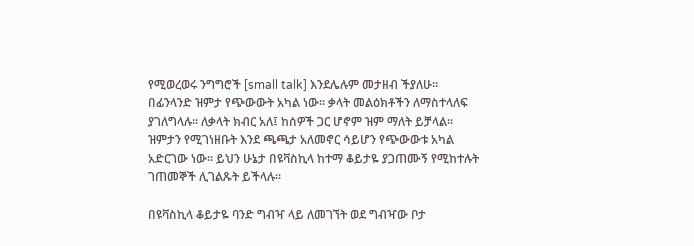የሚወረወሩ ንግግሮች [small talk] እንደሌሉም መታዘብ ችያለሁ፡፡ በፊንላንድ ዝምታ የጭውውት አካል ነው፡፡ ቃላት መልዕክቶችን ለማስተላለፍ ያገለግላሉ፡፡ ለቃላት ክብር አለ፤ ከሰዎች ጋር ሆኖም ዝም ማለት ይቻላል፡፡ ዝምታን የሚገነዘቡት እንደ ጫጫታ አለመኖር ሳይሆን የጭውውቱ አካል አድርገው ነው፡፡ ይህን ሁኔታ በዩቫስኪላ ከተማ ቆይታዬ ያጋጠሙኝ የሚከተሉት ገጠመኞች ሊገልጹት ይችላሉ፡፡

በዩቫስኪላ ቆይታዬ ባንድ ግብዣ ላይ ለመገኘት ወደ ግብዣው ቦታ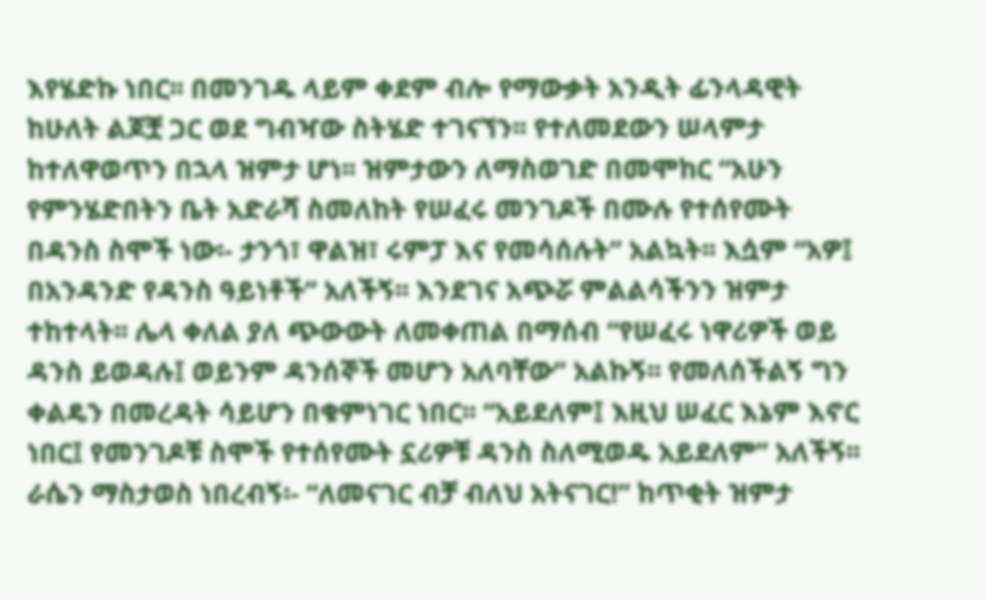እየሄድኩ ነበር፡፡ በመንገዱ ላይም ቀደም ብሎ የማውቃት አንዲት ፊንላዳዊት ከሁለት ልጆቿ ጋር ወደ ግብዣው ስትሄድ ተገናኘን፡፡ የተለመደውን ሠላምታ ከተለዋወጥን በኋላ ዝምታ ሆነ፡፡ ዝምታውን ለማስወገድ በመሞከር “አሁን የምንሄድበትን ቤት አድራሻ ስመለከት የሠፈሩ መንገዶች በሙሉ የተሰየሙት በዳንስ ስሞች ነው፡- ታንጎ፣ ዋልዝ፣ ሩምፓ እና የመሳሰሉት” አልኳት፡፡ እሷም “አዎ፤ በአንዳንድ የዳንስ ዓይነቶች” አለችኝ፡፡ እንደገና አጭሯ ምልልሳችንን ዝምታ ተከተላት፡፡ ሌላ ቀለል ያለ ጭውውት ለመቀጠል በማሰብ “የሠፈሩ ነዋሪዎች ወይ ዳንስ ይወዳሉ፤ ወይንም ዳንሰኞች መሆን አለባቸው” አልኩኝ፡፡ የመለሰችልኝ ግን ቀልዴን በመረዳት ሳይሆን በቁምነገር ነበር፡፡ “አይደለም፤ እዚህ ሠፈር እኔም እኖር ነበር፤ የመንገዶቹ ስሞች የተሰየሙት ኗሪዎቹ ዳንስ ስለሚወዱ አይደለም” አለችኝ፡፡ ራሴን ማስታወስ ነበረብኝ፡- “ለመናገር ብቻ ብለህ አትናገር!” ከጥቂት ዝምታ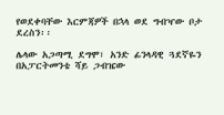የወደቀባቸው እርምጃዎች በኋላ ወደ ግብዣው ቦታ ደረስን፡፡

ሌላው አጋጣሚ ደግሞ፣ አንድ ፊንላዳዊ ጓደኛዬን በአፓርትመንቴ ሻይ ጋብዤው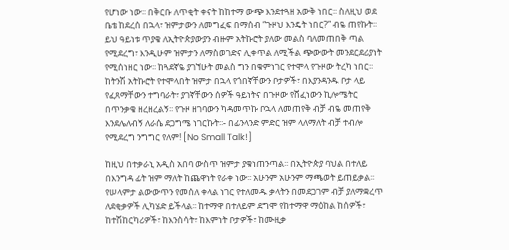የሆነው ነው፡፡ በቅርቡ ለጥቂት ቀናት ከከተማ ውጭ እንደተጓዘ አውቅ ነበር፡፡ ስለዚህ ወደ ቤቴ ከደረሰ በኋላ፣ ዝምታውን ለመግፈፍ በማሰብ “ጉዞህ እንዴት ነበር?” ብዬ ጠየኩት፡፡ ይህ ዓይነቱ ጥያቄ ለኢትዮጵያውያን ብዙም አትኩሮት ያለው መልስ ባለመጠበቅ ጣል የሚደረግ፣ እንዲሁም ዝምታን ለማስወገድና ሊቀጥል ለሚችል ጭውውት መንደርደሪያነት የሚሰነዘር ነው፡፡ ከጓደኛዬ ያገኘሁት መልስ ግን በቁምነገር የተሞላ የጉዞው ትረካ ነበር፡፡ ከትንሽ አትኩሮት የተሞላበት ዝምታ በኋላ የጎበኛቸውን ቦታዎች፣ በእያንዳንዱ ቦታ ላይ የፈጸማቸውን ተግባራት፣ ያገኛቸውን ሰዎች ዓይነትና በጉዞው የሸፈነውን ኪሎሜትር በጥንቃቄ ዘረዘረልኝ፡፡ የጉዞ ዘገባውን ካዳመጥኩ ቦኋላ ለመጠየቅ ብቻ ብዬ መጠየቅ እንደሌለብኝ ለራሴ ደጋግሜ ነገርኩት፡፡- በፊንላንድ ምድር ዝም ላለማለት ብቻ ተብሎ የሚደረግ ንግግር የለም! [No Small Talk!]

ከዚህ በተቃራኒ አዲስ አበባ ውስጥ ዝምታ ያቁነጠንጣል፡፡ በኢትዮጵያ ባህል በተለይ በእንግዳ ፊት ዝም ማለት ከጨዋነት የራቀ ነው፡፡ አሁንም አሁንም ማጫወት ይጠይቃል፡፡ የሠላምታ ልውውጥን የመሰለ ቀላል ነገር የተለመዱ ቃላትን በመደጋገም ብቻ ያለማቋረጥ ለደቂቃዎች ሊካሄድ ይችላል፡፡ ከተማዋ በተለይም ደግሞ የከተማዋ ማዕከል ከሰዎች፣ ከተሽከርካሪዎች፣ ከእንስሳት፣ ከእምነት ቦታዎች፣ ከሙዚቃ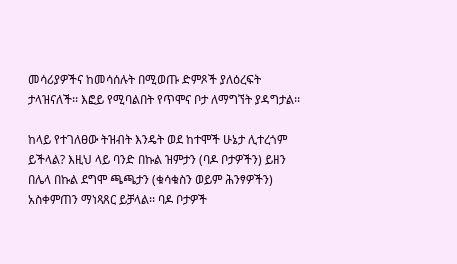መሳሪያዎችና ከመሳሰሉት በሚወጡ ድምጾች ያለዕረፍት ታላዝናለች፡፡ እፎይ የሚባልበት የጥሞና ቦታ ለማግኘት ያዳግታል፡፡

ከላይ የተገለፀው ትዝብት እንዴት ወደ ከተሞች ሁኔታ ሊተረጎም ይችላል? እዚህ ላይ ባንድ በኩል ዝምታን (ባዶ ቦታዎችን) ይዘን በሌላ በኩል ደግሞ ጫጫታን (ቁሳቁስን ወይም ሕንፃዎችን) አስቀምጠን ማነጻጸር ይቻላል፡፡ ባዶ ቦታዎች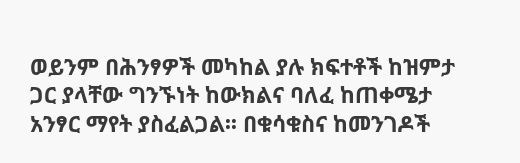ወይንም በሕንፃዎች መካከል ያሉ ክፍተቶች ከዝምታ ጋር ያላቸው ግንኙነት ከውክልና ባለፈ ከጠቀሜታ አንፃር ማየት ያስፈልጋል፡፡ በቁሳቁስና ከመንገዶች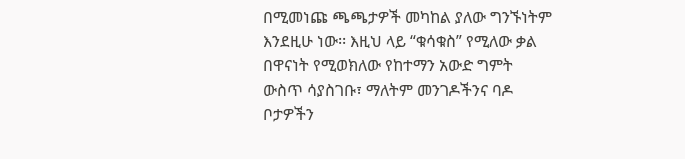በሚመነጩ ጫጫታዎች መካከል ያለው ግንኙነትም እንደዚሁ ነው፡፡ እዚህ ላይ “ቁሳቁስ” የሚለው ቃል በዋናነት የሚወክለው የከተማን አውድ ግምት ውስጥ ሳያስገቡ፣ ማለትም መንገዶችንና ባዶ ቦታዎችን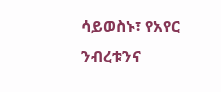ሳይወስኑ፣ የአየር ንብረቱንና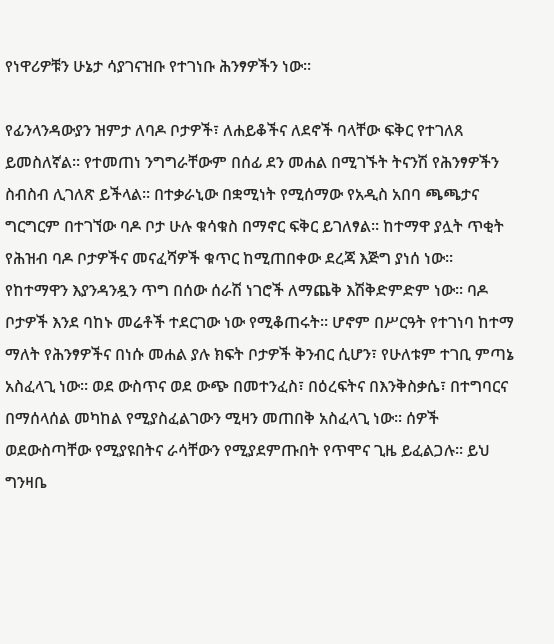የነዋሪዎቹን ሁኔታ ሳያገናዝቡ የተገነቡ ሕንፃዎችን ነው፡፡

የፊንላንዳውያን ዝምታ ለባዶ ቦታዎች፣ ለሐይቆችና ለደኖች ባላቸው ፍቅር የተገለጸ ይመስለኛል፡፡ የተመጠነ ንግግራቸውም በሰፊ ደን መሐል በሚገኙት ትናንሽ የሕንፃዎችን ስብስብ ሊገለጽ ይችላል፡፡ በተቃራኒው በቋሚነት የሚሰማው የአዲስ አበባ ጫጫታና ግርግርም በተገኘው ባዶ ቦታ ሁሉ ቁሳቁስ በማኖር ፍቅር ይገለፃል፡፡ ከተማዋ ያሏት ጥቂት የሕዝብ ባዶ ቦታዎችና መናፈሻዎች ቁጥር ከሚጠበቀው ደረጃ እጅግ ያነሰ ነው፡፡ የከተማዋን እያንዳንዷን ጥግ በሰው ሰራሽ ነገሮች ለማጨቅ እሽቅድምድም ነው፡፡ ባዶ ቦታዎች እንደ ባከኑ መሬቶች ተደርገው ነው የሚቆጠሩት፡፡ ሆኖም በሥርዓት የተገነባ ከተማ ማለት የሕንፃዎችና በነሱ መሐል ያሉ ክፍት ቦታዎች ቅንብር ሲሆን፣ የሁለቱም ተገቢ ምጣኔ አስፈላጊ ነው፡፡ ወደ ውስጥና ወደ ውጭ በመተንፈስ፣ በዕረፍትና በእንቅስቃሴ፣ በተግባርና በማሰላሰል መካከል የሚያስፈልገውን ሚዛን መጠበቅ አስፈላጊ ነው፡፡ ሰዎች ወደውስጣቸው የሚያዩበትና ራሳቸውን የሚያደምጡበት የጥሞና ጊዜ ይፈልጋሉ፡፡ ይህ ግንዛቤ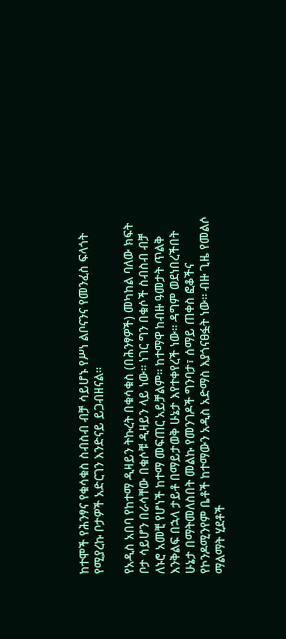ከተሞች የሕንፃና የቁሳቁስ ስብስብ ብቻ ሳይሆኑ የሥነ ልቦናንና የመንፈስ ፍላጎት የሚያረኩ ቦታዎች አድርገን እንድናይ ይጋብዘናል፡፡

የአዲስ አበባ የከተማ ዲዛይን ትኩረት በቁሳቁስ (በሕንፃዎች) መካከል ባለው ክፍት ቦታ ሳይሆን በራሳቸው በቁሶቹ ዲዛይን ላይ ነው፡፡ ነገር ግን በቁሶች ስብስብ ብቻ ለኑሮ አመቺ የሆነች ከተማ መፍጠር አይቻልም፡፡ ከተማዋ ከብዙ ዓመታት ጥልቅ እንቅልፍ በኋላ ታይቶ በማይታወቅ ሁኔታ እየተቀየረች ነው፡፡ ዳግም ወደነበረችበት ሁኔታ በማትመለስበት መልኩ የመንገዶች ግንባታ፣ ሰማይ ጠቀስ ፎቆችና የኮንዶሚንየም ቤቶች ከተማውን አዲስ አድማስ እያጎናፀፏት ነው፡፡ ብዙ ጊዜ የመልሶ ማልማት ሂደቶች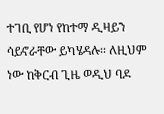ተገቢ የሆነ የከተማ ዲዛይን ሳይኖራቸው ይካሄዳሉ፡፡ ለዚህም ነው ከቅርብ ጊዜ ወዲህ ባዶ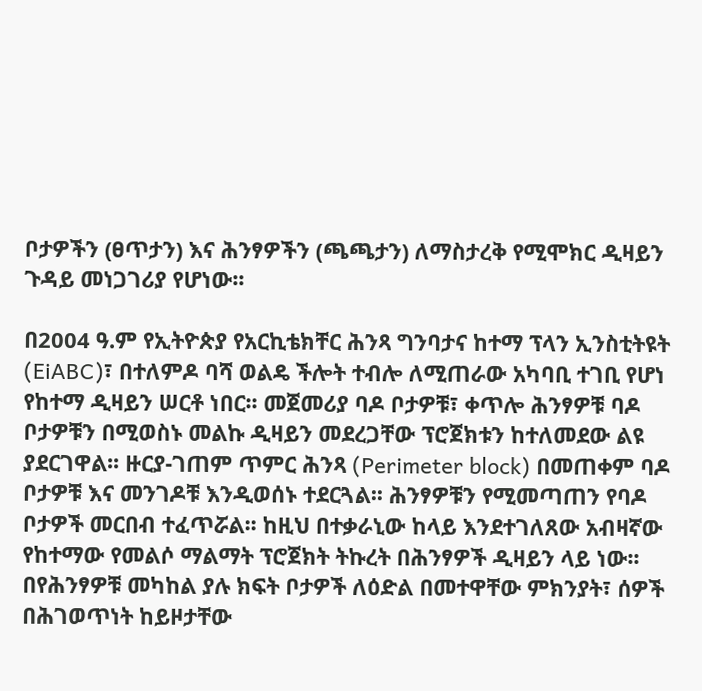ቦታዎችን (ፀጥታን) እና ሕንፃዎችን (ጫጫታን) ለማስታረቅ የሚሞክር ዲዛይን ጉዳይ መነጋገሪያ የሆነው፡፡

በ2004 ዓ.ም የኢትዮጵያ የአርኪቴክቸር ሕንጻ ግንባታና ከተማ ፕላን ኢንስቲትዩት (EiABC)፣ በተለምዶ ባሻ ወልዴ ችሎት ተብሎ ለሚጠራው አካባቢ ተገቢ የሆነ የከተማ ዲዛይን ሠርቶ ነበር፡፡ መጀመሪያ ባዶ ቦታዎቹ፣ ቀጥሎ ሕንፃዎቹ ባዶ ቦታዎቹን በሚወስኑ መልኩ ዲዛይን መደረጋቸው ፕሮጀክቱን ከተለመደው ልዩ ያደርገዋል፡፡ ዙርያ-ገጠም ጥምር ሕንጻ (Perimeter block) በመጠቀም ባዶ ቦታዎቹ እና መንገዶቹ እንዲወሰኑ ተደርጓል፡፡ ሕንፃዎቹን የሚመጣጠን የባዶ ቦታዎች መርበብ ተፈጥሯል፡፡ ከዚህ በተቃራኒው ከላይ እንደተገለጸው አብዛኛው የከተማው የመልሶ ማልማት ፕሮጀክት ትኩረት በሕንፃዎች ዲዛይን ላይ ነው፡፡ በየሕንፃዎቹ መካከል ያሉ ክፍት ቦታዎች ለዕድል በመተዋቸው ምክንያት፣ ሰዎች በሕገወጥነት ከይዞታቸው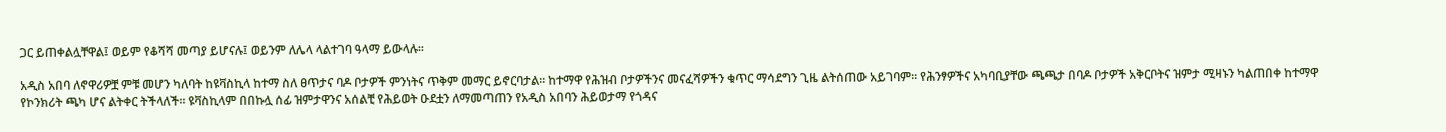ጋር ይጠቀልሏቸዋል፤ ወይም የቆሻሻ መጣያ ይሆናሉ፤ ወይንም ለሌላ ላልተገባ ዓላማ ይውላሉ፡፡

አዲስ አበባ ለኖዋሪዎቿ ምቹ መሆን ካለባት ከዩቫስኪላ ከተማ ስለ ፀጥታና ባዶ ቦታዎች ምንነትና ጥቅም መማር ይኖርባታል፡፡ ከተማዋ የሕዝብ ቦታዎችንና መናፈሻዎችን ቁጥር ማሳደግን ጊዜ ልትሰጠው አይገባም፡፡ የሕንፃዎችና አካባቢያቸው ጫጫታ በባዶ ቦታዎች አቅርቦትና ዝምታ ሚዛኑን ካልጠበቀ ከተማዋ የኮንክሪት ጫካ ሆና ልትቀር ትችላለች፡፡ ዩቫስኪላም በበኩሏ ሰፊ ዝምታዋንና አሰልቺ የሕይወት ዑደቷን ለማመጣጠን የአዲስ አበባን ሕይወታማ የጎዳና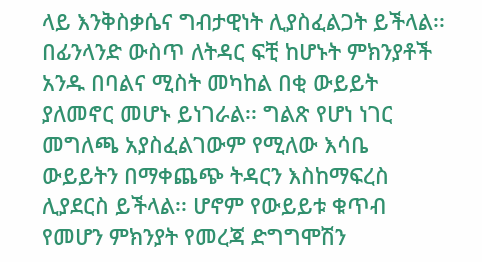ላይ እንቅስቃሴና ግብታዊነት ሊያስፈልጋት ይችላል፡፡ በፊንላንድ ውስጥ ለትዳር ፍቺ ከሆኑት ምክንያቶች አንዱ በባልና ሚስት መካከል በቂ ውይይት ያለመኖር መሆኑ ይነገራል፡፡ ግልጽ የሆነ ነገር መግለጫ አያስፈልገውም የሚለው እሳቤ ውይይትን በማቀጨጭ ትዳርን እስከማፍረስ ሊያደርስ ይችላል፡፡ ሆኖም የውይይቱ ቁጥብ የመሆን ምክንያት የመረጃ ድግግሞሽን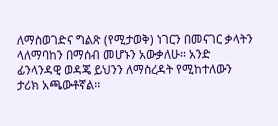ለማስወገድና ግልጽ (የሚታወቅ) ነገርን በመናገር ቃላትን ላለማባከን በማሰብ መሆኑን አውቃለሁ፡፡ አንድ ፊንላንዳዊ ወዳጄ ይህንን ለማስረዳት የሚከተለውን ታሪክ አጫውቶኛል፡፡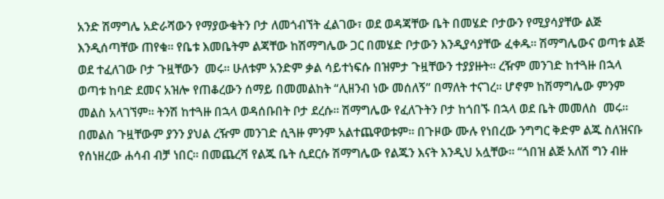አንድ ሽማግሌ አድራሻውን የማያውቁትን ቦታ ለመጎብኘት ፈልገው፣ ወደ ወዳጃቸው ቤት በመሄድ ቦታውን የሚያሳያቸው ልጅ እንዲሰጣቸው ጠየቁ፡፡ የቤቱ እመቤትም ልጃቸው ከሽማግሌው ጋር በመሄድ ቦታውን እንዲያሳያቸው ፈቀዱ፡፡ ሽማግሌውና ወጣቱ ልጅ ወደ ተፈለገው ቦታ ጉዟቸውን  መሩ፡፡ ሁለቱም አንድም ቃል ሳይተነፍሱ በዝምታ ጉዟቸውን ተያያዙት፡፡ ረዥም መንገድ ከተጓዙ በኋላ ወጣቱ ከባድ ደመና አዝሎ የጠቆረውን ሰማይ በመመልከት “ሊዘንብ ነው መሰለኝ” በማለት ተናገረ፡፡ ሆኖም ከሽማግሌው ምንም መልስ አላገኘም፡፡ ትንሽ ከተጓዙ በኋላ ወዳሰቡበት ቦታ ደረሱ፡፡ ሽማግሌው የፈለጉትን ቦታ ከጎበኙ በኋላ ወደ ቤት መመለስ  መሩ፡፡ በመልስ ጉዟቸውም ያንን ያህል ረዥም መንገድ ሲጓዙ ምንም አልተጨዋወቱም፡፡ በጉዞው ሙሉ የነበረው ንግግር ቅድም ልጁ ስለዝናቡ የሰነዘረው ሐሳብ ብቻ ነበር፡፡ በመጨረሻ የልጁ ቤት ሲደርሱ ሽማግሌው የልጁን እናት እንዲህ አሏቸው፡፡ “ጎበዝ ልጅ አለሽ ግን ብዙ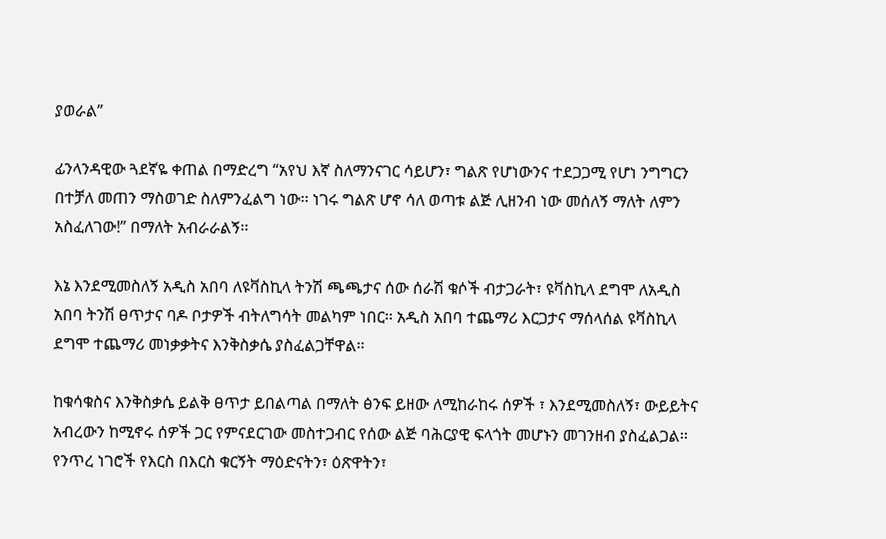ያወራል”

ፊንላንዳዊው ጓደኛዬ ቀጠል በማድረግ “አየህ እኛ ስለማንናገር ሳይሆን፣ ግልጽ የሆነውንና ተደጋጋሚ የሆነ ንግግርን በተቻለ መጠን ማስወገድ ስለምንፈልግ ነው፡፡ ነገሩ ግልጽ ሆኖ ሳለ ወጣቱ ልጅ ሊዘንብ ነው መሰለኝ ማለት ለምን አስፈለገው!” በማለት አብራራልኝ፡፡

እኔ እንደሚመስለኝ አዲስ አበባ ለዩቫስኪላ ትንሽ ጫጫታና ሰው ሰራሽ ቁሶች ብታጋራት፣ ዩቫስኪላ ደግሞ ለአዲስ አበባ ትንሽ ፀጥታና ባዶ ቦታዎች ብትለግሳት መልካም ነበር፡፡ አዲስ አበባ ተጨማሪ እርጋታና ማሰላሰል ዩቫስኪላ ደግሞ ተጨማሪ መነቃቃትና እንቅስቃሴ ያስፈልጋቸዋል፡፡

ከቁሳቁስና እንቅስቃሴ ይልቅ ፀጥታ ይበልጣል በማለት ፅንፍ ይዘው ለሚከራከሩ ሰዎች ፣ እንደሚመስለኝ፣ ውይይትና አብረውን ከሚኖሩ ሰዎች ጋር የምናደርገው መስተጋብር የሰው ልጅ ባሕርያዊ ፍላጎት መሆኑን መገንዘብ ያስፈልጋል፡፡ የንጥረ ነገሮች የእርስ በእርስ ቁርኝት ማዕድናትን፣ ዕጽዋትን፣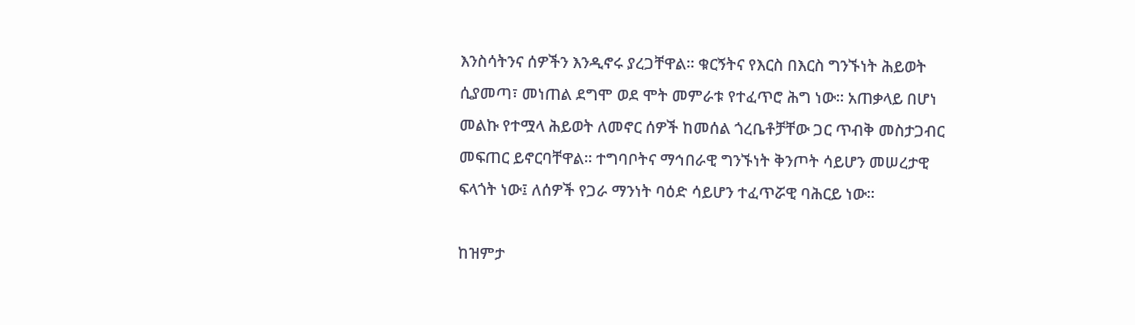እንስሳትንና ሰዎችን እንዲኖሩ ያረጋቸዋል፡፡ ቁርኝትና የእርስ በእርስ ግንኙነት ሕይወት ሲያመጣ፣ መነጠል ደግሞ ወደ ሞት መምራቱ የተፈጥሮ ሕግ ነው፡፡ አጠቃላይ በሆነ መልኩ የተሟላ ሕይወት ለመኖር ሰዎች ከመሰል ጎረቤቶቻቸው ጋር ጥብቅ መስታጋብር መፍጠር ይኖርባቸዋል፡፡ ተግባቦትና ማኅበራዊ ግንኙነት ቅንጦት ሳይሆን መሠረታዊ ፍላጎት ነው፤ ለሰዎች የጋራ ማንነት ባዕድ ሳይሆን ተፈጥሯዊ ባሕርይ ነው፡፡

ከዝምታ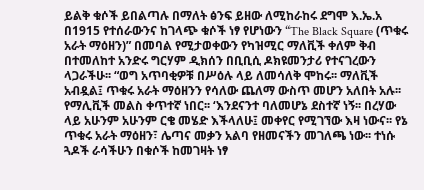ይልቅ ቁሶች ይበልጣሉ በማለት ፅንፍ ይዘው ለሚከራከሩ ደግሞ እ.ኤ.አ በ1915 የተሰራውንና ከገላጭ ቁሶች ነፃ የሆነውን “The Black Square (ጥቁሩ አራት ማዕዘን)” በመባል የሚታወቀውን የካዝሚር ማለቪች ቀለም ቅብ በተመለከተ አንድሩ ግርሃም ዲክሰን በቢቢሲ ዶክዩመንታሪ የተናገረውን ላጋራችሁ፡፡ “ወግ አጥባቂዎቹ በሥዕሉ ላይ ለመሳለቅ ሞከሩ፡፡ ማለቪች አብዷል፤ ጥቁሩ አራት ማዕዘንን የሳለው ጨለማ ውስጥ መሆን አለበት አሉ፡፡ የማሊቪች መልስ ቀጥተኛ ነበር፡፡ ‘እንደናንተ ባለመሆኔ ደስተኛ ነኝ፡፡ በረሃው ላይ አሁንም አሁንም ርቄ መሄድ እችላለሁ፤ መቀየር የሚገኘው እዛ ነውና፡፡ የኔ ጥቁሩ አራት ማዕዘን፣ ሌጣና መቃን አልባ የዘመናችን መገለጫ ነው፡፡ ተነሱ ጓዶች ራሳችሁን በቁሶች ከመገዛት ነፃ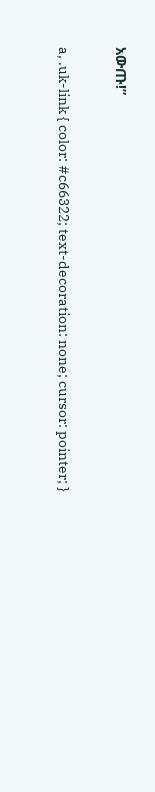አውጡ!”

a, .uk-link { color: #c66322; text-decoration: none; cursor: pointer; }